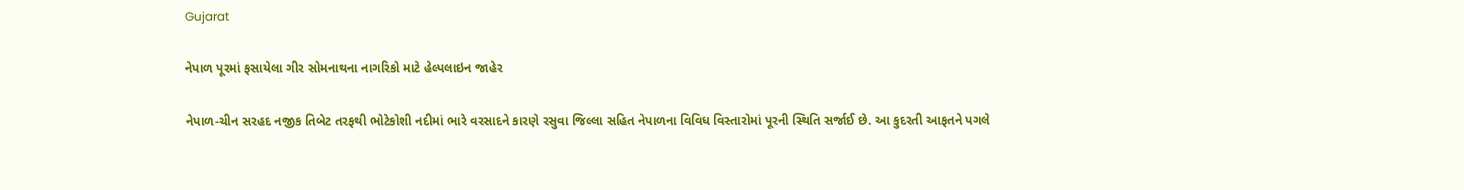Gujarat

નેપાળ પૂરમાં ફસાયેલા ગીર સોમનાથના નાગરિકો માટે હેલ્પલાઇન જાહેર

નેપાળ-ચીન સરહદ નજીક તિબેટ તરફથી ભોટેકોશી નદીમાં ભારે વરસાદને કારણે રસુવા જિલ્લા સહિત નેપાળના વિવિધ વિસ્તારોમાં પૂરની સ્થિતિ સર્જાઈ છે. આ કુદરતી આફતને પગલે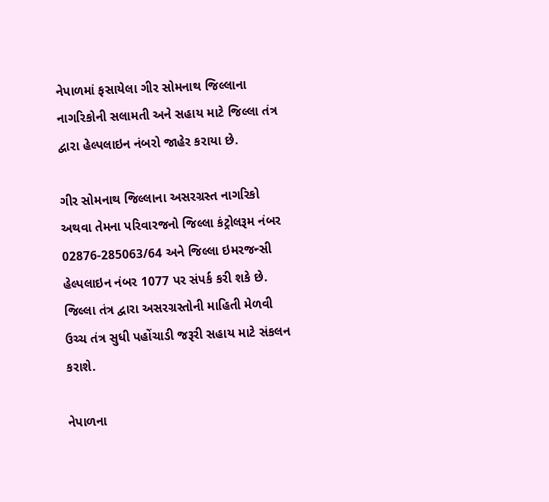નેપાળમાં ફસાયેલા ગીર સોમનાથ જિલ્લાના નાગરિકોની સલામતી અને સહાય માટે જિલ્લા તંત્ર દ્વારા હેલ્પલાઇન નંબરો જાહેર કરાયા છે.

ગીર સોમનાથ જિલ્લાના અસરગ્રસ્ત નાગરિકો અથવા તેમના પરિવારજનો જિલ્લા કંટ્રોલરૂમ નંબર 02876-285063/64 અને જિલ્લા ઇમરજન્સી હેલ્પલાઇન નંબર 1077 પર સંપર્ક કરી શકે છે. જિલ્લા તંત્ર દ્વારા અસરગ્રસ્તોની માહિતી મેળવી ઉચ્ચ તંત્ર સુધી પહોંચાડી જરૂરી સહાય માટે સંકલન કરાશે.

નેપાળના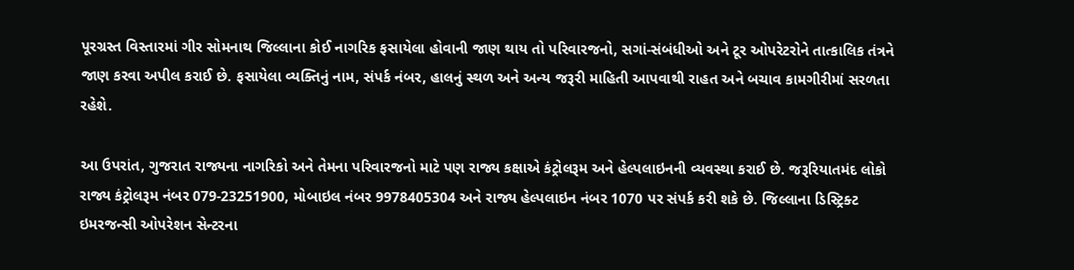પૂરગ્રસ્ત વિસ્તારમાં ગીર સોમનાથ જિલ્લાના કોઈ નાગરિક ફસાયેલા હોવાની જાણ થાય તો પરિવારજનો, સગાં-સંબંધીઓ અને ટૂર ઓપરેટરોને તાત્કાલિક તંત્રને જાણ કરવા અપીલ કરાઈ છે. ફસાયેલા વ્યક્તિનું નામ, સંપર્ક નંબર, હાલનું સ્થળ અને અન્ય જરૂરી માહિતી આપવાથી રાહત અને બચાવ કામગીરીમાં સરળતા રહેશે.

આ ઉપરાંત, ગુજરાત રાજ્યના નાગરિકો અને તેમના પરિવારજનો માટે પણ રાજ્ય કક્ષાએ કંટ્રોલરૂમ અને હેલ્પલાઇનની વ્યવસ્થા કરાઈ છે. જરૂરિયાતમંદ લોકો રાજ્ય કંટ્રોલરૂમ નંબર 079-23251900, મોબાઇલ નંબર 9978405304 અને રાજ્ય હેલ્પલાઇન નંબર 1070 પર સંપર્ક કરી શકે છે. જિલ્લાના ડિસ્ટ્રિક્ટ ઇમરજન્સી ઓપરેશન સેન્ટરના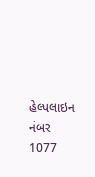હેલ્પલાઇન નંબર 1077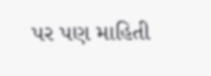પર પણ માહિતી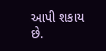આપી શકાય છે.